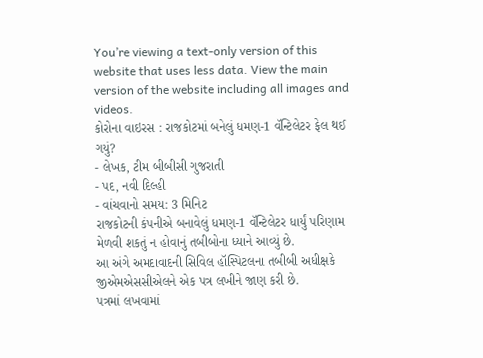You’re viewing a text-only version of this website that uses less data. View the main version of the website including all images and videos.
કોરોના વાઇરસ : રાજકોટમાં બનેલું ધમણ-1 વૅન્ટિલેટર ફેલ થઈ ગયું?
- લેખક, ટીમ બીબીસી ગુજરાતી
- પદ, નવી દિલ્હી
- વાંચવાનો સમય: 3 મિનિટ
રાજકોટની કંપનીએ બનાવેલું ધમણ-1 વૅન્ટિલેટર ધાર્યું પરિણામ મેળવી શકતું ન હોવાનું તબીબોના ધ્યાને આવ્યું છે.
આ અંગે અમદાવાદની સિવિલ હૉસ્પિટલના તબીબી અધીક્ષકે જીએમએસસીએલને એક પત્ર લખીને જાણ કરી છે.
પત્રમાં લખવામાં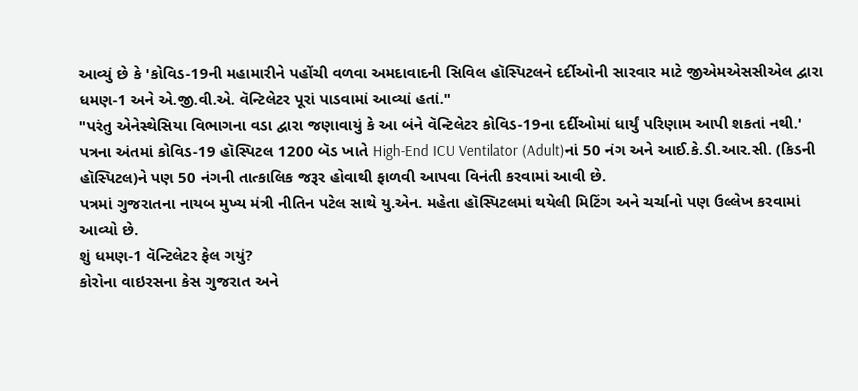આવ્યું છે કે 'કોવિડ-19ની મહામારીને પહોંચી વળવા અમદાવાદની સિવિલ હૉસ્પિટલને દર્દીઓની સારવાર માટે જીએમએસસીએલ દ્વારા ધમણ-1 અને એ.જી.વી.એ. વૅન્ટિલેટર પૂરાં પાડવામાં આવ્યાં હતાં."
"પરંતુ એનેસ્થેસિયા વિભાગના વડા દ્વારા જણાવાયું કે આ બંને વૅન્ટિલેટર કોવિડ-19ના દર્દીઓમાં ધાર્યું પરિણામ આપી શકતાં નથી.'
પત્રના અંતમાં કોવિડ-19 હૉસ્પિટલ 1200 બૅડ ખાતે High-End ICU Ventilator (Adult)નાં 50 નંગ અને આઈ.કે.ડી.આર.સી. (કિડની હૉસ્પિટલ)ને પણ 50 નંગની તાત્કાલિક જરૂર હોવાથી ફાળવી આપવા વિનંતી કરવામાં આવી છે.
પત્રમાં ગુજરાતના નાયબ મુખ્ય મંત્રી નીતિન પટેલ સાથે યુ.એન. મહેતા હૉસ્પિટલમાં થયેલી મિટિંગ અને ચર્ચાનો પણ ઉલ્લેખ કરવામાં આવ્યો છે.
શું ધમણ-1 વૅન્ટિલેટર ફેલ ગયું?
કોરોના વાઇરસના કેસ ગુજરાત અને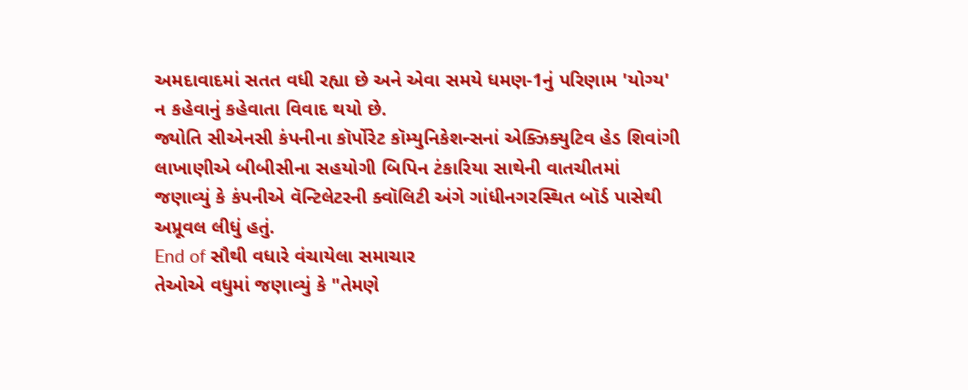અમદાવાદમાં સતત વધી રહ્યા છે અને એવા સમયે ધમણ-1નું પરિણામ 'યોગ્ય' ન કહેવાનું કહેવાતા વિવાદ થયો છે.
જ્યોતિ સીએનસી કંપનીના કૉર્પોરેટ કૉમ્યુનિકેશન્સનાં એક્ઝિક્યુટિવ હેડ શિવાંગી લાખાણીએ બીબીસીના સહયોગી બિપિન ટંકારિયા સાથેની વાતચીતમાં જણાવ્યું કે કંપનીએ વૅન્ટિલેટરની ક્વૉલિટી અંગે ગાંધીનગરસ્થિત બૉર્ડ પાસેથી અપ્રૂવલ લીધું હતું.
End of સૌથી વધારે વંચાયેલા સમાચાર
તેઓએ વધુમાં જણાવ્યું કે "તેમણે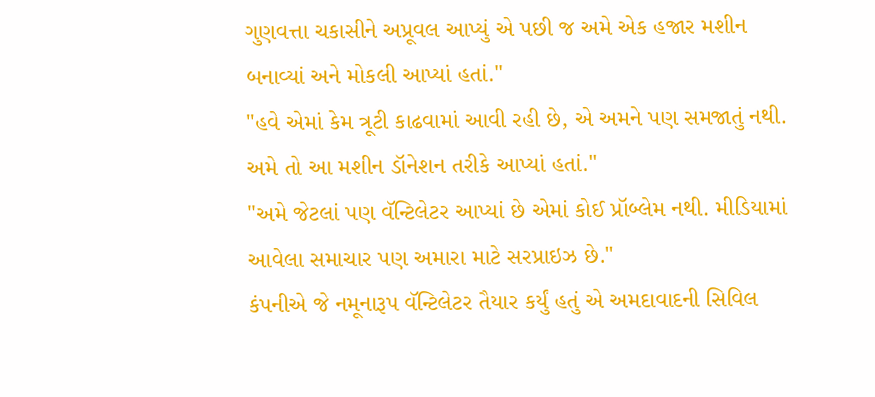ગુણવત્તા ચકાસીને અપ્રૂવલ આપ્યું એ પછી જ અમે એક હજાર મશીન બનાવ્યાં અને મોકલી આપ્યાં હતાં."
"હવે એમાં કેમ ત્રૂટી કાઢવામાં આવી રહી છે, એ અમને પણ સમજાતું નથી. અમે તો આ મશીન ડૉનેશન તરીકે આપ્યાં હતાં."
"અમે જેટલાં પણ વૅન્ટિલેટર આપ્યાં છે એમાં કોઈ પ્રૉબ્લેમ નથી. મીડિયામાં આવેલા સમાચાર પણ અમારા માટે સરપ્રાઇઝ છે."
કંપનીએ જે નમૂનારૂપ વૅન્ટિલેટર તૈયાર કર્યું હતું એ અમદાવાદની સિવિલ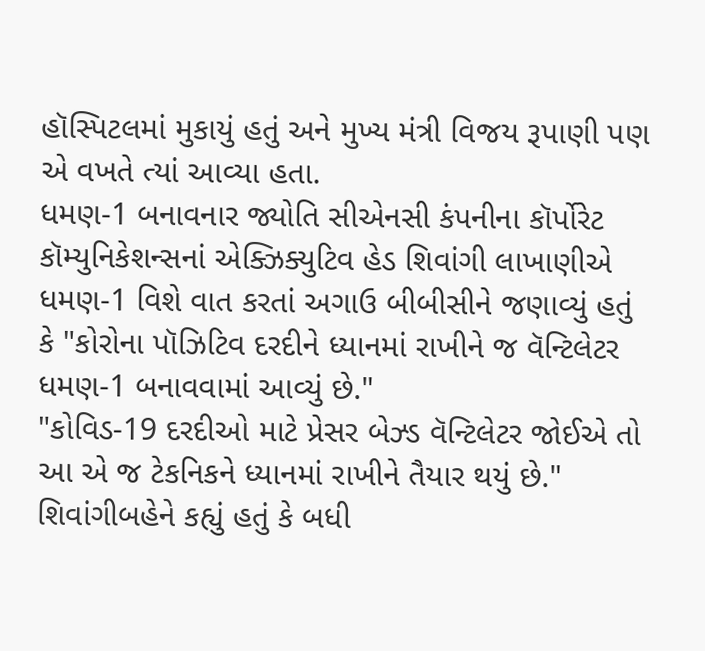હૉસ્પિટલમાં મુકાયું હતું અને મુખ્ય મંત્રી વિજય રૂપાણી પણ એ વખતે ત્યાં આવ્યા હતા.
ધમણ-1 બનાવનાર જ્યોતિ સીએનસી કંપનીના કૉર્પોરેટ કૉમ્યુનિકેશન્સનાં એક્ઝિક્યુટિવ હેડ શિવાંગી લાખાણીએ ધમણ-1 વિશે વાત કરતાં અગાઉ બીબીસીને જણાવ્યું હતું કે "કોરોના પૉઝિટિવ દરદીને ધ્યાનમાં રાખીને જ વૅન્ટિલેટર ધમણ-1 બનાવવામાં આવ્યું છે."
"કોવિડ-19 દરદીઓ માટે પ્રેસર બેઝ્ડ વૅન્ટિલેટર જોઈએ તો આ એ જ ટેકનિકને ધ્યાનમાં રાખીને તૈયાર થયું છે."
શિવાંગીબહેને કહ્યું હતું કે બધી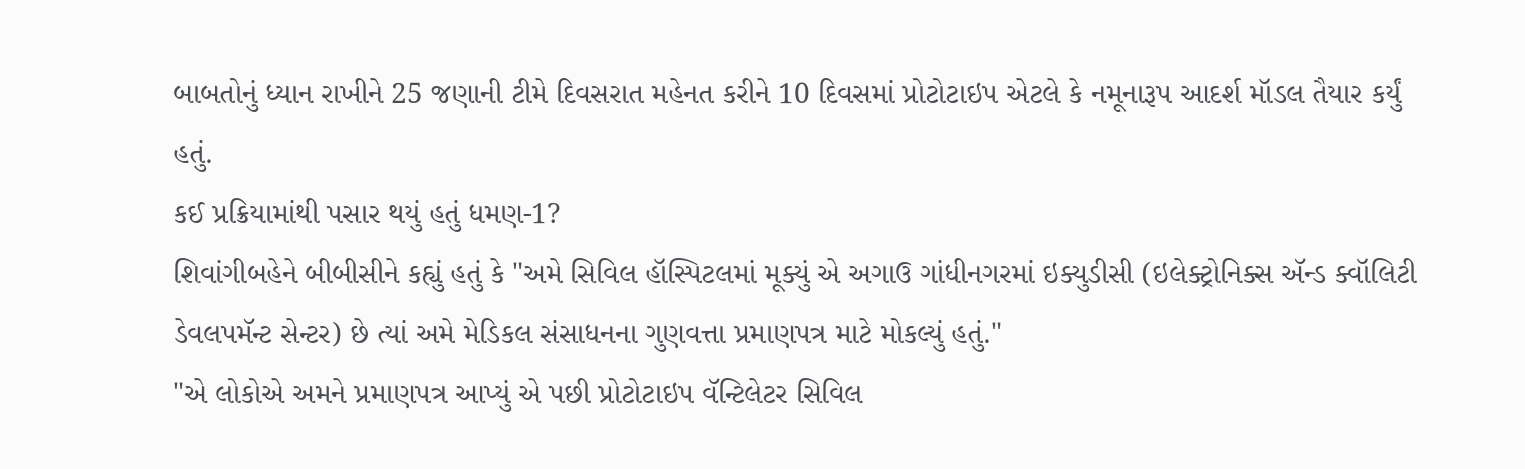બાબતોનું ધ્યાન રાખીને 25 જણાની ટીમે દિવસરાત મહેનત કરીને 10 દિવસમાં પ્રોટોટાઇપ એટલે કે નમૂનારૂપ આદર્શ મૉડલ તૈયાર કર્યું હતું.
કઈ પ્રક્રિયામાંથી પસાર થયું હતું ધમણ-1?
શિવાંગીબહેને બીબીસીને કહ્યું હતું કે "અમે સિવિલ હૉસ્પિટલમાં મૂક્યું એ અગાઉ ગાંધીનગરમાં ઇક્યુડીસી (ઇલેક્ટ્રોનિક્સ ઍન્ડ ક્વૉલિટી ડેવલપમૅન્ટ સેન્ટર) છે ત્યાં અમે મેડિકલ સંસાધનના ગુણવત્તા પ્રમાણપત્ર માટે મોકલ્યું હતું."
"એ લોકોએ અમને પ્રમાણપત્ર આપ્યું એ પછી પ્રોટોટાઇપ વૅન્ટિલેટર સિવિલ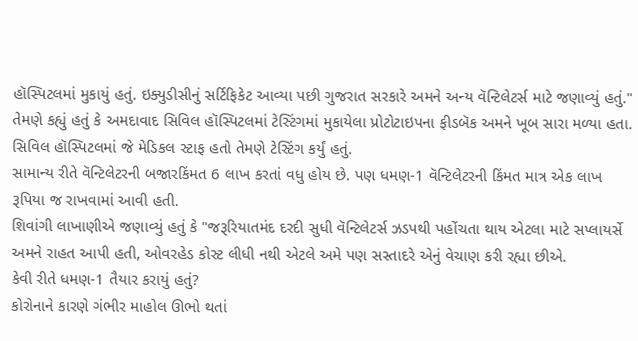હૉસ્પિટલમાં મુકાયું હતું. ઇક્યુડીસીનું સર્ટિફિકેટ આવ્યા પછી ગુજરાત સરકારે અમને અન્ય વૅન્ટિલેટર્સ માટે જણાવ્યું હતું."
તેમણે કહ્યું હતું કે અમદાવાદ સિવિલ હૉસ્પિટલમાં ટેસ્ટિંગમાં મુકાયેલા પ્રોટોટાઇપના ફીડબૅક અમને ખૂબ સારા મળ્યા હતા. સિવિલ હૉસ્પિટલમાં જે મેડિકલ સ્ટાફ હતો તેમણે ટેસ્ટિંગ કર્યું હતું.
સામાન્ય રીતે વૅન્ટિલેટરની બજારકિંમત 6 લાખ કરતાં વધુ હોય છે. પણ ધમણ-1 વૅન્ટિલેટરની કિંમત માત્ર એક લાખ રૂપિયા જ રાખવામાં આવી હતી.
શિવાંગી લાખાણીએ જણાવ્યું હતું કે "જરૂરિયાતમંદ દરદી સુધી વૅન્ટિલેટર્સ ઝડપથી પહોંચતા થાય એટલા માટે સપ્લાયર્સે અમને રાહત આપી હતી, ઓવરહેડ કોસ્ટ લીધી નથી એટલે અમે પણ સસ્તાદરે એનું વેચાણ કરી રહ્યા છીએ.
કેવી રીતે ધમણ-1 તૈયાર કરાયું હતું?
કોરોનાને કારણે ગંભીર માહોલ ઊભો થતાં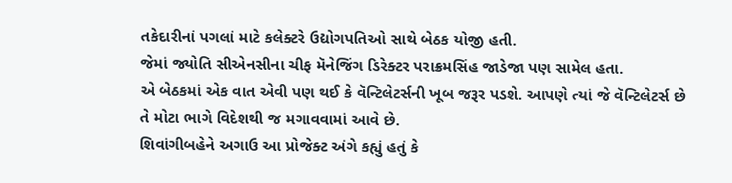તકેદારીનાં પગલાં માટે કલેક્ટરે ઉદ્યોગપતિઓ સાથે બેઠક યોજી હતી.
જેમાં જ્યોતિ સીએનસીના ચીફ મૅનેજિંગ ડિરેક્ટર પરાક્રમસિંહ જાડેજા પણ સામેલ હતા.
એ બેઠકમાં એક વાત એવી પણ થઈ કે વૅન્ટિલેટર્સની ખૂબ જરૂર પડશે. આપણે ત્યાં જે વૅન્ટિલેટર્સ છે તે મોટા ભાગે વિદેશથી જ મગાવવામાં આવે છે.
શિવાંગીબહેને અગાઉ આ પ્રોજેક્ટ અંગે કહ્યું હતું કે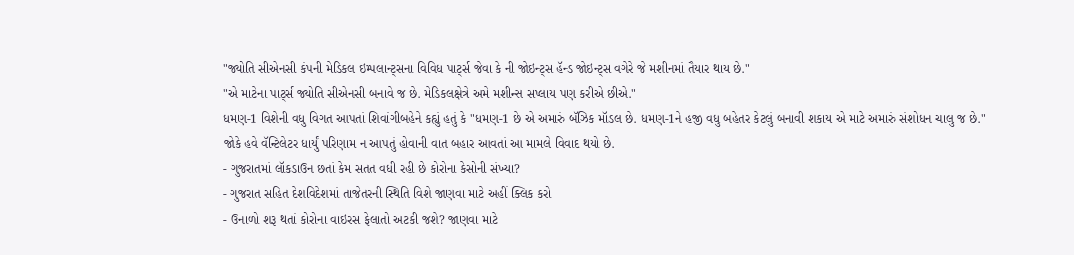"જ્યોતિ સીએનસી કંપની મેડિકલ ઇમ્પલાન્ટ્સના વિવિધ પાર્ટ્સ જેવા કે ની જોઇન્ટ્સ હૅન્ડ જોઇન્ટ્સ વગેરે જે મશીનમાં તૈયાર થાય છે."
"એ માટેના પાર્ટ્સ જ્યોતિ સીએનસી બનાવે જ છે. મેડિકલક્ષેત્રે અમે મશીન્સ સપ્લાય પણ કરીએ છીએ."
ધમણ-1 વિશેની વધુ વિગત આપતાં શિવાંગીબહેને કહ્યું હતું કે "ધમણ-1 છે એ અમારું બૅઝિક મૉડલ છે. ધમણ-1ને હજી વધુ બહેતર કેટલું બનાવી શકાય એ માટે અમારું સંશોધન ચાલુ જ છે."
જોકે હવે વૅન્ટિલેટર ધાર્યું પરિણામ ન આપતું હોવાની વાત બહાર આવતાં આ મામલે વિવાદ થયો છે.
- ગુજરાતમાં લૉકડાઉન છતાં કેમ સતત વધી રહી છે કોરોના કેસોની સંખ્યા?
- ગુજરાત સહિત દેશવિદેશમાં તાજેતરની સ્થિતિ વિશે જાણવા માટે અહીં ક્લિક કરો
- ઉનાળો શરૂ થતાં કોરોના વાઇરસ ફેલાતો અટકી જશે? જાણવા માટે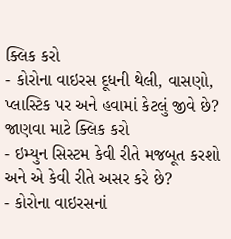ક્લિક કરો
- કોરોના વાઇરસ દૂધની થેલી, વાસણો, પ્લાસ્ટિક પર અને હવામાં કેટલું જીવે છે? જાણવા માટે ક્લિક કરો
- ઇમ્યુન સિસ્ટમ કેવી રીતે મજબૂત કરશો અને એ કેવી રીતે અસર કરે છે?
- કોરોના વાઇરસનાં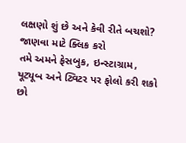લક્ષણો શું છે અને કેવી રીતે બચશો? જાણવા માટે ક્લિક કરો
તમે અમને ફેસબુક, ઇન્સ્ટાગ્રામ, યૂટ્યૂબ અને ટ્વિટર પર ફોલો કરી શકો છો